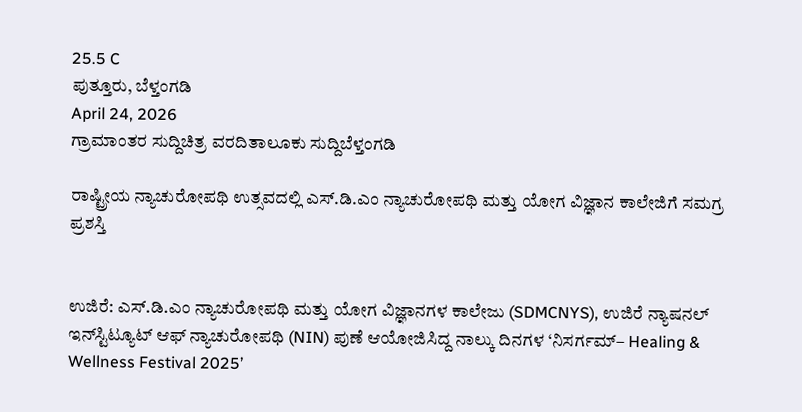25.5 C
ಪುತ್ತೂರು, ಬೆಳ್ತಂಗಡಿ
April 24, 2026
ಗ್ರಾಮಾಂತರ ಸುದ್ದಿಚಿತ್ರ ವರದಿತಾಲೂಕು ಸುದ್ದಿಬೆಳ್ತಂಗಡಿ

ರಾಷ್ಟ್ರೀಯ ನ್ಯಾಚುರೋಪಥಿ ಉತ್ಸವದಲ್ಲಿ ಎಸ್.ಡಿ.ಎಂ ನ್ಯಾಚುರೋಪಥಿ ಮತ್ತು ಯೋಗ ವಿಜ್ಞಾನ ಕಾಲೇಜಿಗೆ ಸಮಗ್ರ ಪ್ರಶಸ್ತಿ


ಉಜಿರೆ: ಎಸ್.ಡಿ.ಎಂ ನ್ಯಾಚುರೋಪಥಿ ಮತ್ತು ಯೋಗ ವಿಜ್ಞಾನಗಳ ಕಾಲೇಜು (SDMCNYS), ಉಜಿರೆ ನ್ಯಾಷನಲ್ ಇನ್‌ಸ್ಟಿಟ್ಯೂಟ್ ಆಫ್ ನ್ಯಾಚುರೋಪಥಿ (NIN) ಪುಣೆ ಆಯೋಜಿಸಿದ್ದ ನಾಲ್ಕು ದಿನಗಳ ‘ನಿಸರ್ಗಮ್– Healing & Wellness Festival 2025’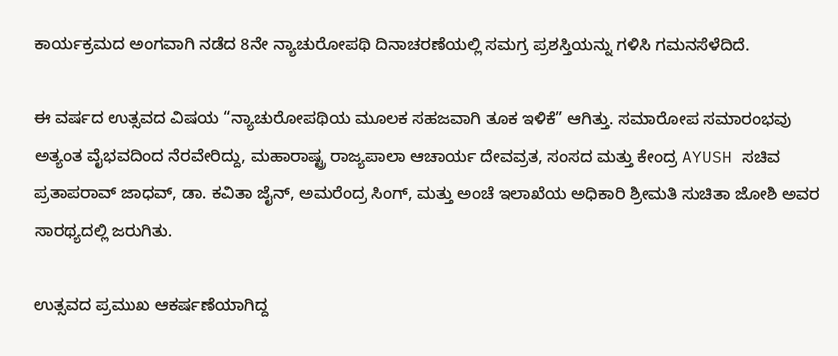ಕಾರ್ಯಕ್ರಮದ ಅಂಗವಾಗಿ ನಡೆದ 8ನೇ ನ್ಯಾಚುರೋಪಥಿ ದಿನಾಚರಣೆಯಲ್ಲಿ ಸಮಗ್ರ ಪ್ರಶಸ್ತಿಯನ್ನು ಗಳಿಸಿ ಗಮನಸೆಳೆದಿದೆ.

ಈ ವರ್ಷದ ಉತ್ಸವದ ವಿಷಯ “ನ್ಯಾಚುರೋಪಥಿಯ ಮೂಲಕ ಸಹಜವಾಗಿ ತೂಕ ಇಳಿಕೆ” ಆಗಿತ್ತು. ಸಮಾರೋಪ ಸಮಾರಂಭವು ಅತ್ಯಂತ ವೈಭವದಿಂದ ನೆರವೇರಿದ್ದು, ಮಹಾರಾಷ್ಟ್ರ ರಾಜ್ಯಪಾಲಾ ಆಚಾರ್ಯ ದೇವವ್ರತ, ಸಂಸದ ಮತ್ತು ಕೇಂದ್ರ AYUSH ಸಚಿವ ಪ್ರತಾಪರಾವ್ ಜಾಧವ್, ಡಾ. ಕವಿತಾ ಜೈನ್, ಅಮರೆಂದ್ರ ಸಿಂಗ್, ಮತ್ತು ಅಂಚೆ ಇಲಾಖೆಯ ಅಧಿಕಾರಿ ಶ್ರೀಮತಿ ಸುಚಿತಾ ಜೋಶಿ ಅವರ ಸಾರಥ್ಯದಲ್ಲಿ ಜರುಗಿತು.

ಉತ್ಸವದ ಪ್ರಮುಖ ಆಕರ್ಷಣೆಯಾಗಿದ್ದ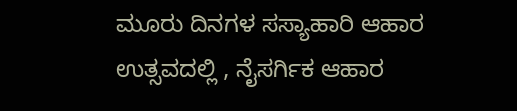ಮೂರು ದಿನಗಳ ಸಸ್ಯಾಹಾರಿ ಆಹಾರ ಉತ್ಸವದಲ್ಲಿ , ನೈಸರ್ಗಿಕ ಆಹಾರ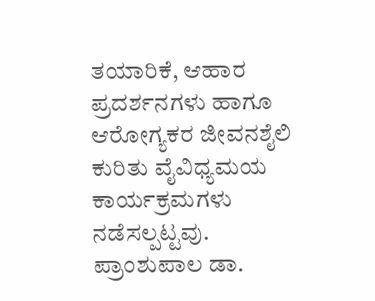ತಯಾರಿಕೆ, ಆಹಾರ ಪ್ರದರ್ಶನಗಳು ಹಾಗೂ ಆರೋಗ್ಯಕರ ಜೀವನಶೈಲಿ ಕುರಿತು ವೈವಿಧ್ಯಮಯ ಕಾರ್ಯಕ್ರಮಗಳು ನಡೆಸಲ್ಪಟ್ಟವು.
ಪ್ರಾಂಶುಪಾಲ ಡಾ.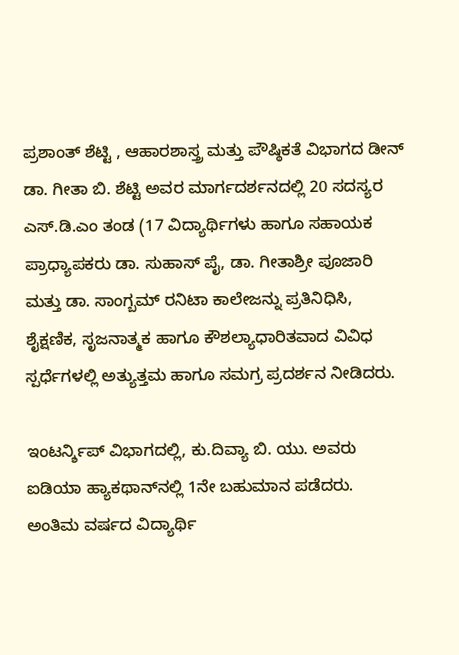ಪ್ರಶಾಂತ್ ಶೆಟ್ಟಿ , ಆಹಾರಶಾಸ್ತ್ರ ಮತ್ತು ಪೌಷ್ಠಿಕತೆ ವಿಭಾಗದ ಡೀನ್ ಡಾ. ಗೀತಾ ಬಿ. ಶೆಟ್ಟಿ ಅವರ ಮಾರ್ಗದರ್ಶನದಲ್ಲಿ 20 ಸದಸ್ಯರ ಎಸ್.ಡಿ.ಎಂ ತಂಡ (17 ವಿದ್ಯಾರ್ಥಿಗಳು ಹಾಗೂ ಸಹಾಯಕ ಪ್ರಾಧ್ಯಾಪಕರು ಡಾ. ಸುಹಾಸ್ ಪೈ, ಡಾ. ಗೀತಾಶ್ರೀ ಪೂಜಾರಿ ಮತ್ತು ಡಾ. ಸಾಂಗ್ಬಮ್ ರನಿಟಾ ಕಾಲೇಜನ್ನು ಪ್ರತಿನಿಧಿಸಿ, ಶೈಕ್ಷಣಿಕ, ಸೃಜನಾತ್ಮಕ ಹಾಗೂ ಕೌಶಲ್ಯಾಧಾರಿತವಾದ ವಿವಿಧ ಸ್ಪರ್ಧೆಗಳಲ್ಲಿ ಅತ್ಯುತ್ತಮ ಹಾಗೂ ಸಮಗ್ರ ಪ್ರದರ್ಶನ ನೀಡಿದರು.

ಇಂಟರ್ನ್ಶಿಪ್ ವಿಭಾಗದಲ್ಲಿ, ಕು.ದಿವ್ಯಾ ಬಿ. ಯು. ಅವರು ಐಡಿಯಾ ಹ್ಯಾಕಥಾನ್‌ನಲ್ಲಿ 1ನೇ ಬಹುಮಾನ ಪಡೆದರು. ಅಂತಿಮ ವರ್ಷದ ವಿದ್ಯಾರ್ಥಿ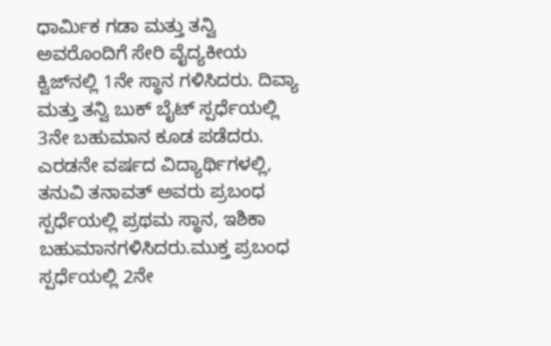ಧಾರ್ಮಿಕ ಗಡಾ ಮತ್ತು ತನ್ವಿ ಅವರೊಂದಿಗೆ ಸೇರಿ ವೈದ್ಯಕೀಯ ಕ್ವಿಜ್‌ನಲ್ಲಿ 1ನೇ ಸ್ಥಾನ ಗಳಿಸಿದರು. ದಿವ್ಯಾ ಮತ್ತು ತನ್ವಿ ಬುಕ್ ಬೈಟ್ ಸ್ಪರ್ಧೆಯಲ್ಲಿ 3ನೇ ಬಹುಮಾನ ಕೂಡ ಪಡೆದರು.
ಎರಡನೇ ವರ್ಷದ ವಿದ್ಯಾರ್ಥಿಗಳಲ್ಲಿ, ತನುವಿ ತನಾವತ್ ಅವರು ಪ್ರಬಂಧ ಸ್ಪರ್ಧೆಯಲ್ಲಿ ಪ್ರಥಮ ಸ್ಥಾನ, ಇಶಿಕಾ ಬಹುಮಾನಗಳಿಸಿದರು.ಮುಕ್ತ ಪ್ರಬಂಧ ಸ್ಪರ್ಧೆಯಲ್ಲಿ 2ನೇ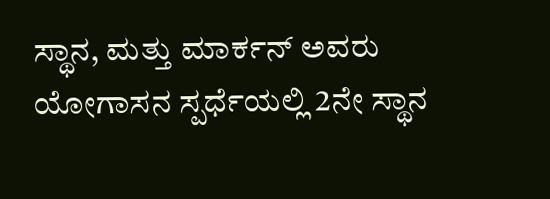ಸ್ಥಾನ, ಮತ್ತು ಮಾರ್ಕನ್ ಅವರು ಯೋಗಾಸನ ಸ್ಪರ್ಧೆಯಲ್ಲಿ 2ನೇ ಸ್ಥಾನ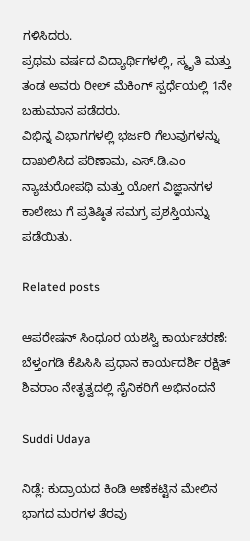ಗಳಿಸಿದರು.
ಪ್ರಥಮ ವರ್ಷದ ವಿದ್ಯಾರ್ಥಿಗಳಲ್ಲಿ, ಸ್ಮೃತಿ ಮತ್ತು ತಂಡ ಅವರು ರೀಲ್ ಮೆಕಿಂಗ್ ಸ್ಪರ್ಧೆಯಲ್ಲಿ 1ನೇ ಬಹುಮಾನ ಪಡೆದರು.
ವಿಭಿನ್ನ ವಿಭಾಗಗಳಲ್ಲಿ ಭರ್ಜರಿ ಗೆಲುವುಗಳನ್ನು ದಾಖಲಿಸಿದ ಪರಿಣಾಮ, ಎಸ್.ಡಿ.ಎಂ ನ್ಯಾಚುರೋಪಥಿ ಮತ್ತು ಯೋಗ ವಿಜ್ಞಾನಗಳ ಕಾಲೇಜು ಗೆ ಪ್ರತಿಷ್ಠಿತ ಸಮಗ್ರ ಪ್ರಶಸ್ತಿಯನ್ನು ಪಡೆಯಿತು.

Related posts

ಆಪರೇಷನ್ ಸಿಂಧೂರ ಯಶಸ್ವಿ ಕಾರ್ಯಚರಣೆ: ಬೆಳ್ತಂಗಡಿ ಕೆಪಿಸಿಸಿ ಪ್ರಧಾನ ಕಾರ್ಯದರ್ಶಿ ರಕ್ಷಿತ್ ಶಿವರಾಂ ನೇತೃತ್ವದಲ್ಲಿ ಸೈನಿಕರಿಗೆ ಅಭಿನಂದನೆ

Suddi Udaya

ನಿಡ್ಲೆ: ಕುದ್ರಾಯದ ಕಿಂಡಿ ಅಣೆಕಟ್ಟಿನ ಮೇಲಿನ ಭಾಗದ ಮರಗಳ ತೆರವು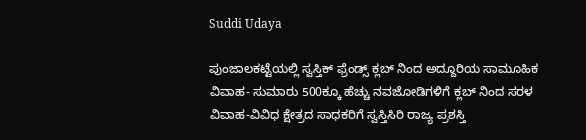Suddi Udaya

ಪುಂಜಾಲಕಟ್ಟೆಯಲ್ಲಿ ಸ್ವಸ್ತಿಕ್ ಫ್ರೆಂಡ್ಸ್ ಕ್ಲಬ್ ನಿಂದ ಅದ್ದೂರಿಯ ಸಾಮೂಹಿಕ ವಿವಾಹ- ಸುಮಾರು 500ಕ್ಕೂ ಹೆಚ್ಚು ನವಜೋಡಿಗಳಿಗೆ ಕ್ಲಬ್ ನಿಂದ ಸರಳ ವಿವಾಹ-ವಿವಿಧ ಕ್ಷೇತ್ರದ ಸಾಧಕರಿಗೆ ಸ್ವಸ್ತಿಸಿರಿ ರಾಜ್ಯ ಪ್ರಶಸ್ತಿ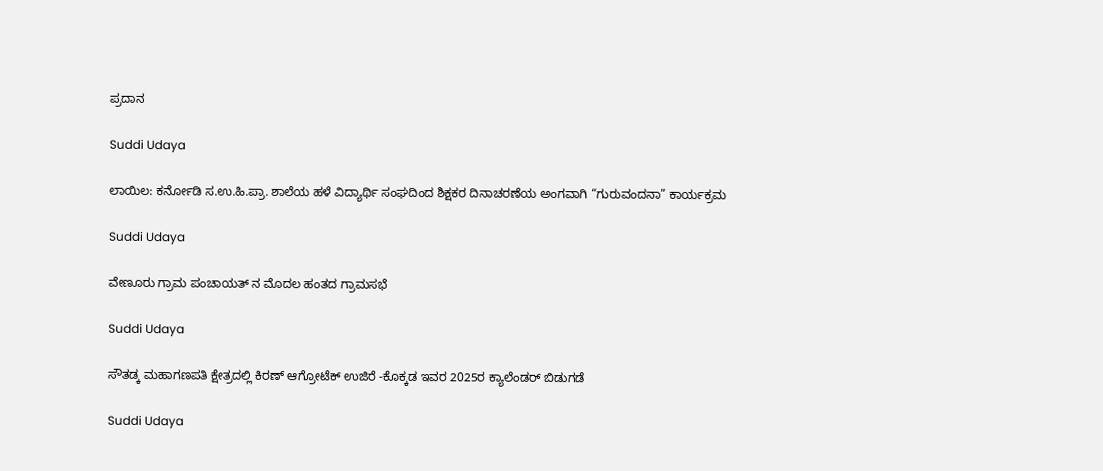ಪ್ರದಾನ

Suddi Udaya

ಲಾಯಿಲ: ಕರ್ನೋಡಿ ಸ.ಉ.ಹಿ.ಪ್ರಾ. ಶಾಲೆಯ ಹಳೆ ವಿದ್ಯಾರ್ಥಿ ಸಂಘದಿಂದ ಶಿಕ್ಷಕರ ದಿನಾಚರಣೆಯ ಅಂಗವಾಗಿ “ಗುರುವಂದನಾ” ಕಾರ್ಯಕ್ರಮ

Suddi Udaya

ವೇಣೂರು ಗ್ರಾಮ ಪಂಚಾಯತ್ ನ ಮೊದಲ ಹಂತದ ಗ್ರಾಮಸಭೆ

Suddi Udaya

ಸೌತಡ್ಕ ಮಹಾಗಣಪತಿ ಕ್ಷೇತ್ರದಲ್ಲಿ ಕಿರಣ್ ಆಗ್ರೋಟೆಕ್ ಉಜಿರೆ -ಕೊಕ್ಕಡ ಇವರ 2025ರ ಕ್ಯಾಲೆಂಡರ್ ಬಿಡುಗಡೆ

Suddi Udaya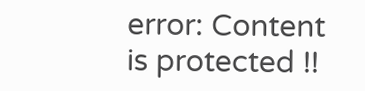error: Content is protected !!